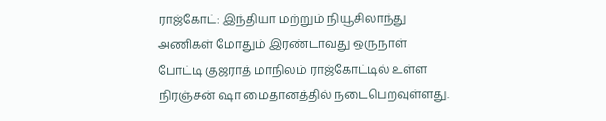ராஜ்கோட்: இந்தியா மற்றும் நியூசிலாந்து அணிகள் மோதும் இரண்டாவது ஒருநாள் போட்டி குஜராத் மாநிலம் ராஜ்கோட்டில் உள்ள நிரஞ்சன் ஷா மைதானத்தில் நடைபெறவுள்ளது.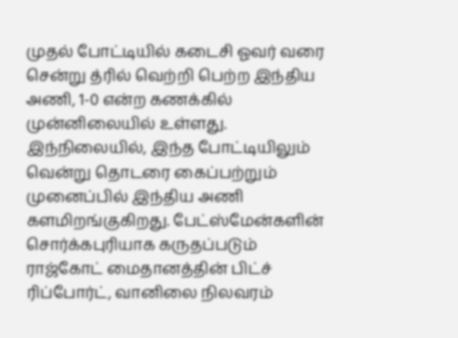முதல் போட்டியில் கடைசி ஓவர் வரை சென்று த்ரில் வெற்றி பெற்ற இந்திய அணி, 1-0 என்ற கணக்கில் முன்னிலையில் உள்ளது.
இந்நிலையில், இந்த போட்டியிலும் வென்று தொடரை கைப்பற்றும் முனைப்பில் இந்திய அணி களமிறங்குகிறது. பேட்ஸ்மேன்களின் சொர்க்கபுரியாக கருதப்படும் ராஜ்கோட் மைதானத்தின் பிட்ச் ரிப்போர்ட், வானிலை நிலவரம்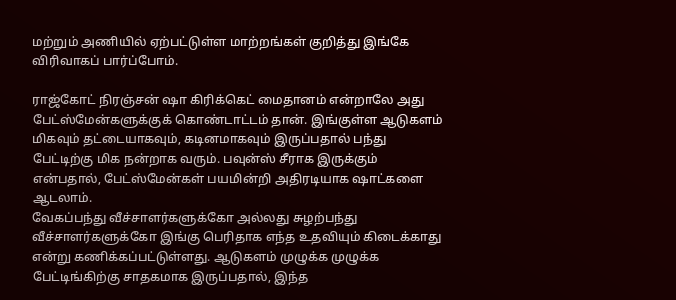மற்றும் அணியில் ஏற்பட்டுள்ள மாற்றங்கள் குறித்து இங்கே விரிவாகப் பார்ப்போம்.

ராஜ்கோட் நிரஞ்சன் ஷா கிரிக்கெட் மைதானம் என்றாலே அது பேட்ஸ்மேன்களுக்குக் கொண்டாட்டம் தான். இங்குள்ள ஆடுகளம் மிகவும் தட்டையாகவும், கடினமாகவும் இருப்பதால் பந்து பேட்டிற்கு மிக நன்றாக வரும். பவுன்ஸ் சீராக இருக்கும் என்பதால், பேட்ஸ்மேன்கள் பயமின்றி அதிரடியாக ஷாட்களை ஆடலாம்.
வேகப்பந்து வீச்சாளர்களுக்கோ அல்லது சுழற்பந்து வீச்சாளர்களுக்கோ இங்கு பெரிதாக எந்த உதவியும் கிடைக்காது என்று கணிக்கப்பட்டுள்ளது. ஆடுகளம் முழுக்க முழுக்க பேட்டிங்கிற்கு சாதகமாக இருப்பதால், இந்த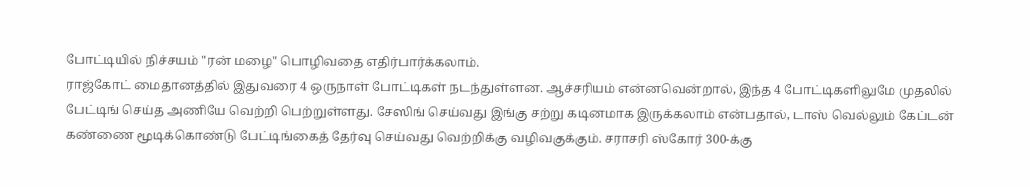போட்டியில் நிச்சயம் "ரன் மழை" பொழிவதை எதிர்பார்க்கலாம்.
ராஜ்கோட் மைதானத்தில் இதுவரை 4 ஒருநாள் போட்டிகள் நடந்துள்ளன. ஆச்சரியம் என்னவென்றால், இந்த 4 போட்டிகளிலுமே முதலில் பேட்டிங் செய்த அணியே வெற்றி பெற்றுள்ளது. சேஸிங் செய்வது இங்கு சற்று கடினமாக இருக்கலாம் என்பதால், டாஸ் வெல்லும் கேப்டன் கண்ணை மூடிக்கொண்டு பேட்டிங்கைத் தேர்வு செய்வது வெற்றிக்கு வழிவகுக்கும். சராசரி ஸ்கோர் 300-க்கு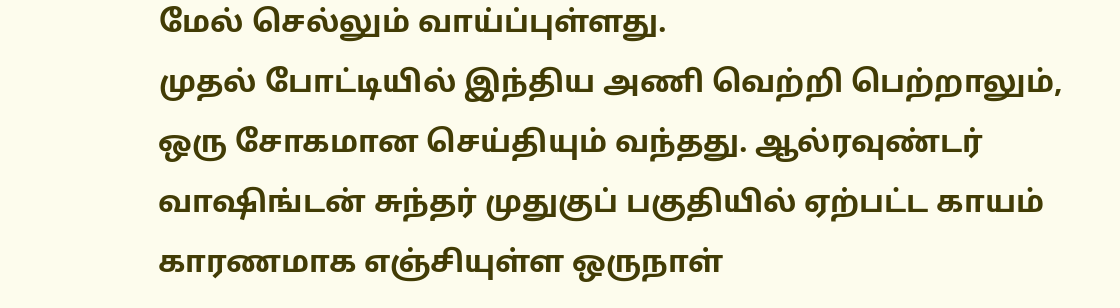மேல் செல்லும் வாய்ப்புள்ளது.
முதல் போட்டியில் இந்திய அணி வெற்றி பெற்றாலும், ஒரு சோகமான செய்தியும் வந்தது. ஆல்ரவுண்டர் வாஷிங்டன் சுந்தர் முதுகுப் பகுதியில் ஏற்பட்ட காயம் காரணமாக எஞ்சியுள்ள ஒருநாள்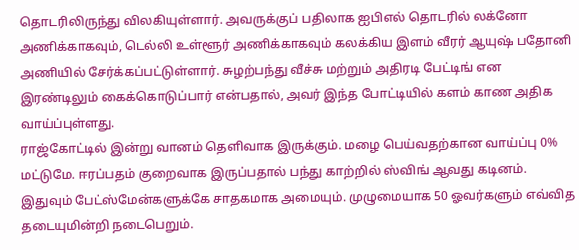தொடரிலிருந்து விலகியுள்ளார். அவருக்குப் பதிலாக ஐபிஎல் தொடரில் லக்னோ அணிக்காகவும், டெல்லி உள்ளூர் அணிக்காகவும் கலக்கிய இளம் வீரர் ஆயுஷ் பதோனி அணியில் சேர்க்கப்பட்டுள்ளார். சுழற்பந்து வீச்சு மற்றும் அதிரடி பேட்டிங் என இரண்டிலும் கைக்கொடுப்பார் என்பதால், அவர் இந்த போட்டியில் களம் காண அதிக வாய்ப்புள்ளது.
ராஜ்கோட்டில் இன்று வானம் தெளிவாக இருக்கும். மழை பெய்வதற்கான வாய்ப்பு 0% மட்டுமே. ஈரப்பதம் குறைவாக இருப்பதால் பந்து காற்றில் ஸ்விங் ஆவது கடினம். இதுவும் பேட்ஸ்மேன்களுக்கே சாதகமாக அமையும். முழுமையாக 50 ஓவர்களும் எவ்வித தடையுமின்றி நடைபெறும்.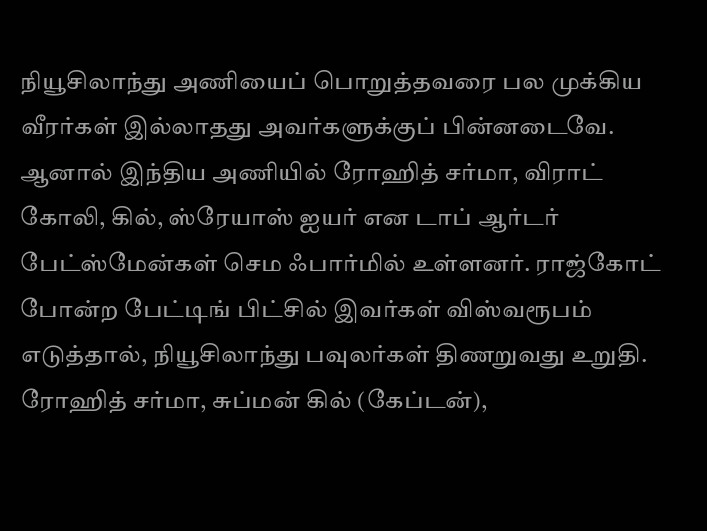நியூசிலாந்து அணியைப் பொறுத்தவரை பல முக்கிய வீரர்கள் இல்லாதது அவர்களுக்குப் பின்னடைவே. ஆனால் இந்திய அணியில் ரோஹித் சர்மா, விராட் கோலி, கில், ஸ்ரேயாஸ் ஐயர் என டாப் ஆர்டர் பேட்ஸ்மேன்கள் செம ஃபார்மில் உள்ளனர். ராஜ்கோட் போன்ற பேட்டிங் பிட்சில் இவர்கள் விஸ்வரூபம் எடுத்தால், நியூசிலாந்து பவுலர்கள் திணறுவது உறுதி.
ரோஹித் சர்மா, சுப்மன் கில் (கேப்டன்),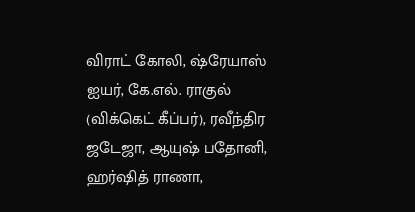விராட் கோலி, ஷ்ரேயாஸ் ஐயர், கே.எல். ராகுல் (விக்கெட் கீப்பர்), ரவீந்திர ஜடேஜா, ஆயுஷ் பதோனி, ஹர்ஷித் ராணா,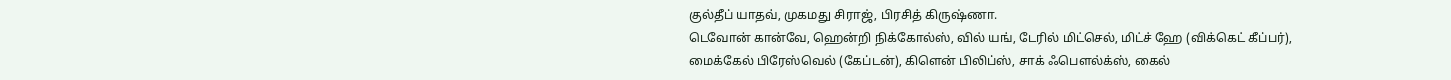குல்தீப் யாதவ், முகமது சிராஜ், பிரசித் கிருஷ்ணா.
டெவோன் கான்வே, ஹென்றி நிக்கோல்ஸ், வில் யங், டேரில் மிட்செல், மிட்ச் ஹே (விக்கெட் கீப்பர்), மைக்கேல் பிரேஸ்வெல் (கேப்டன்), கிளென் பிலிப்ஸ், சாக் ஃபௌல்க்ஸ், கைல்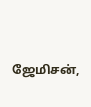ஜேமிசன்,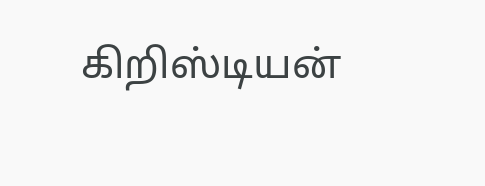கிறிஸ்டியன்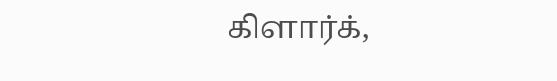கிளார்க்,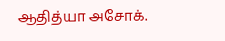ஆதித்யா அசோக்.